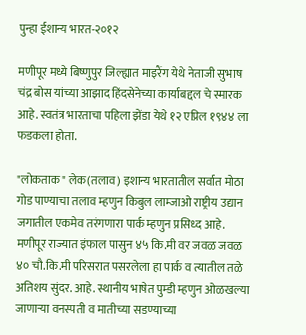पुन्हा ईशान्य भारत-२०१२

मणीपूर मध्ये बिष्णुपुर जिल्ह्यात माइरैंग येथे नेताजी सुभाष चंद्र बोस यांच्या आझाद हिंदसेनेच्या कार्याबद्दल चे स्मारक आहे. स्वतंत्र भारताचा पहिला झेंडा येथे १२ एप्रिल १९४४ ला फडकला होता.

"लोकताक" लेक(तलाव) इशान्य भारतातील सर्वात मोठा गोड पाण्याचा तलाव म्हणुन किबुल लाम्जाओ राष्ट्रीय उद्यान जगातील एकमेव तरंगणारा पार्क म्हणुन प्रसिध्द आहे. मणीपूर राज्यात इंफाल पासुन ४५ कि.मी वर जवळ जवळ ४० चौ.कि.मी परिसरात पसरलेला हा पार्क व त्यातील तळे अतिशय सुंदर. आहे. स्थानीय भाषेत पुम्डी म्हणुन ओळखल्या जाणार्‍या वनस्पती व मातीच्या सडण्याच्या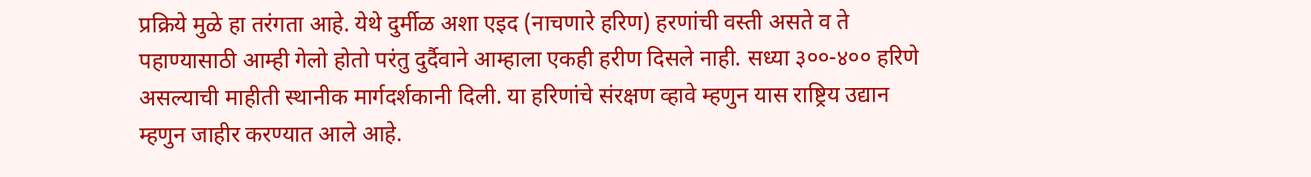प्रक्रिये मुळे हा तरंगता आहे. येथे दुर्मीळ अशा एइद (नाचणारे हरिण) हरणांची वस्ती असते व ते पहाण्यासाठी आम्ही गेलो होतो परंतु दुर्दैवाने आम्हाला एकही हरीण दिसले नाही. सध्या ३००-४०० हरिणे असल्याची माहीती स्थानीक मार्गदर्शकानी दिली. या हरिणांचे संरक्षण व्हावे म्हणुन यास राष्ट्रिय उद्यान म्हणुन जाहीर करण्यात आले आहे.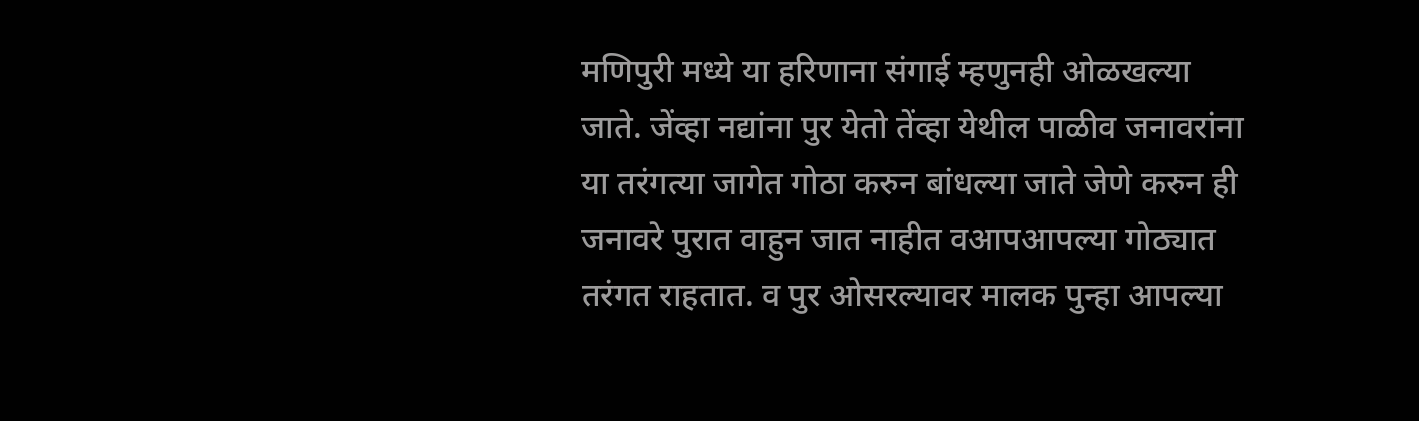मणिपुरी मध्ये या हरिणाना संगाई म्हणुनही ओळखल्या जाते. जेंव्हा नद्यांना पुर येतो तेंव्हा येथील पाळीव जनावरांना या तरंगत्या जागेत गोठा करुन बांधल्या जाते जेणे करुन ही जनावरे पुरात वाहुन जात नाहीत वआपआपल्या गोठ्यात तरंगत राहतात. व पुर ओसरल्यावर मालक पुन्हा आपल्या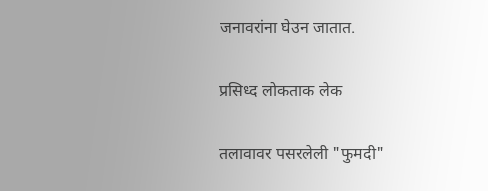जनावरांना घेउन जातात.

प्रसिध्द लोकताक लेक

तलावावर पसरलेली "फुमदी"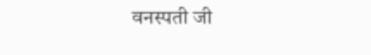वनस्पती जी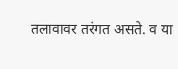तलावावर तरंगत असते. व या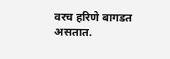वरच हरिणे बागडत असतात.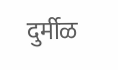दुर्मीळ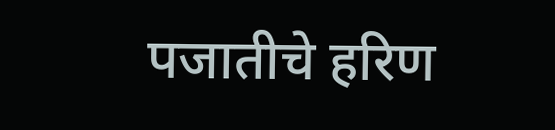पजातीचे हरिण